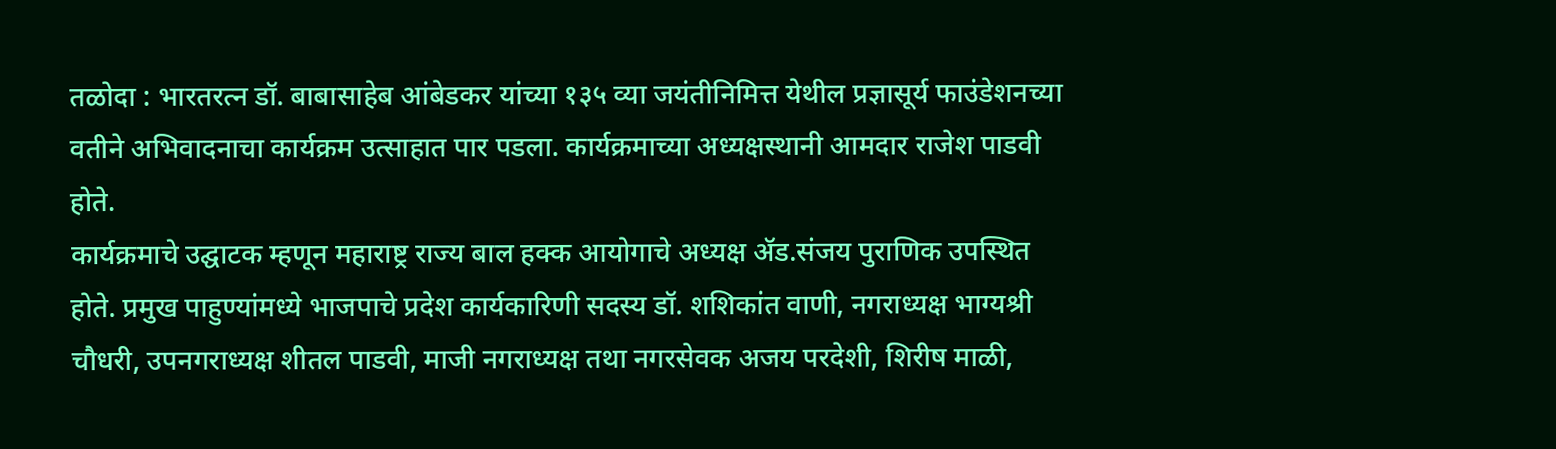तळोदा : भारतरत्न डॉ. बाबासाहेब आंबेडकर यांच्या १३५ व्या जयंतीनिमित्त येथील प्रज्ञासूर्य फाउंडेशनच्या वतीने अभिवादनाचा कार्यक्रम उत्साहात पार पडला. कार्यक्रमाच्या अध्यक्षस्थानी आमदार राजेश पाडवी होते.
कार्यक्रमाचे उद्घाटक म्हणून महाराष्ट्र राज्य बाल हक्क आयोगाचे अध्यक्ष ॲड.संजय पुराणिक उपस्थित होते. प्रमुख पाहुण्यांमध्ये भाजपाचे प्रदेश कार्यकारिणी सदस्य डॉ. शशिकांत वाणी, नगराध्यक्ष भाग्यश्री चौधरी, उपनगराध्यक्ष शीतल पाडवी, माजी नगराध्यक्ष तथा नगरसेवक अजय परदेशी, शिरीष माळी,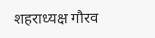शहराध्यक्ष गौरव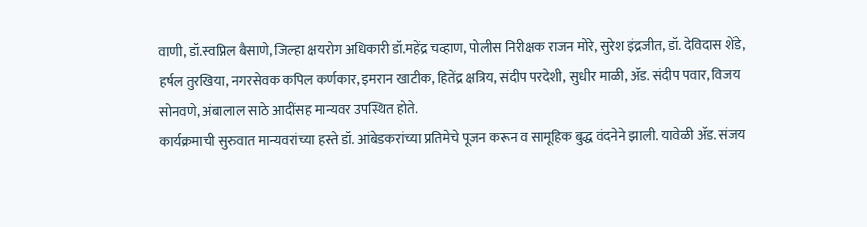वाणी, डॉ.स्वप्निल बैसाणे, जिल्हा क्षयरोग अधिकारी डॉ.महेंद्र चव्हाण, पोलीस निरीक्षक राजन मोरे, सुरेश इंद्रजीत, डॉ. देविदास शेंडे, हर्षल तुरखिया, नगरसेवक कपिल कर्णकार, इमरान खाटीक, हितेंद्र क्षत्रिय, संदीप परदेशी, सुधीर माळी, ॲड. संदीप पवार, विजय सोनवणे, अंबालाल साठे आदींसह मान्यवर उपस्थित होते.
कार्यक्रमाची सुरुवात मान्यवरांच्या हस्ते डॉ. आंबेडकरांच्या प्रतिमेचे पूजन करून व सामूहिक बुद्ध वंदनेने झाली. यावेळी ॲड. संजय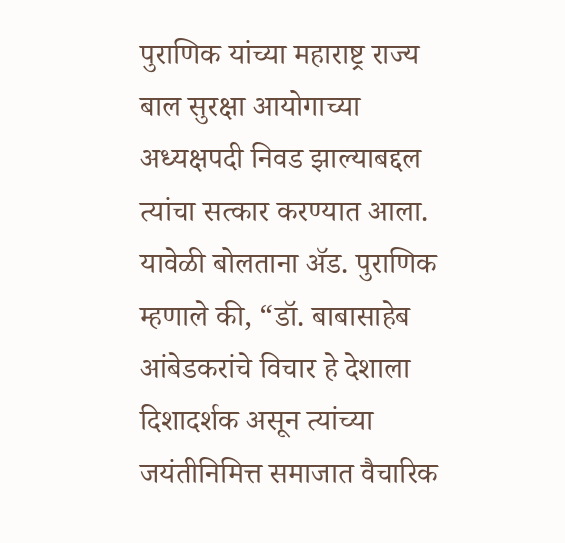पुराणिक यांच्या महाराष्ट्र राज्य बाल सुरक्षा आयोगाच्या अध्यक्षपदी निवड झाल्याबद्दल त्यांचा सत्कार करण्यात आला.
यावेळी बोलताना ॲड. पुराणिक म्हणाले की, “डॉ. बाबासाहेब आंबेडकरांचे विचार हे देशाला दिशादर्शक असून त्यांच्या जयंतीनिमित्त समाजात वैचारिक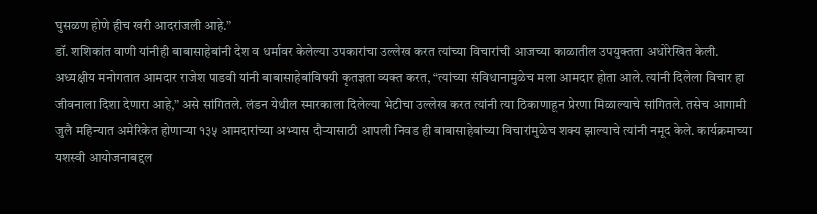घुसळण होणे हीच खरी आदरांजली आहे.”
डॉ. शशिकांत वाणी यांनीही बाबासाहेबांनी देश व धर्मावर केलेल्या उपकारांचा उल्लेख करत त्यांच्या विचारांची आजच्या काळातील उपयुक्तता अधोरेखित केली.
अध्यक्षीय मनोगतात आमदार राजेश पाडवी यांनी बाबासाहेबांविषयी कृतज्ञता व्यक्त करत, “त्यांच्या संविधानामुळेच मला आमदार होता आले. त्यांनी दिलेला विचार हा जीवनाला दिशा देणारा आहे,” असे सांगितले. लंडन येथील स्मारकाला दिलेल्या भेटीचा उल्लेख करत त्यांनी त्या ठिकाणाहून प्रेरणा मिळाल्याचे सांगितले. तसेच आगामी जुलै महिन्यात अमेरिकेत होणाऱ्या १३५ आमदारांच्या अभ्यास दौऱ्यासाठी आपली निवड ही बाबासाहेबांच्या विचारांमुळेच शक्य झाल्याचे त्यांनी नमूद केले. कार्यक्रमाच्या यशस्वी आयोजनाबद्दल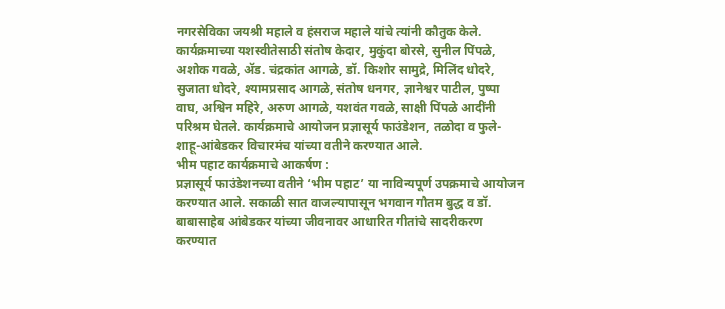नगरसेविका जयश्री महाले व हंसराज महाले यांचे त्यांनी कौतुक केले.
कार्यक्रमाच्या यशस्वीतेसाठी संतोष केदार, मुकुंदा बोरसे, सुनील पिंपळे, अशोक गवळे, ॲड. चंद्रकांत आगळे, डॉ. किशोर सामुद्रे, मिलिंद धोदरे, सुजाता धोदरे, श्यामप्रसाद आगळे, संतोष धनगर, ज्ञानेश्वर पाटील, पुष्पा वाघ, अश्विन महिरे, अरुण आगळे, यशवंत गवळे, साक्षी पिंपळे आदींनी परिश्रम घेतले. कार्यक्रमाचे आयोजन प्रज्ञासूर्य फाउंडेशन, तळोदा व फुले-शाहू-आंबेडकर विचारमंच यांच्या वतीने करण्यात आले.
भीम पहाट कार्यक्रमाचे आकर्षण :
प्रज्ञासूर्य फाउंडेशनच्या वतीने ‘भीम पहाट’ या नाविन्यपूर्ण उपक्रमाचे आयोजन करण्यात आले. सकाळी सात वाजल्यापासून भगवान गौतम बुद्ध व डॉ. बाबासाहेब आंबेडकर यांच्या जीवनावर आधारित गीतांचे सादरीकरण करण्यात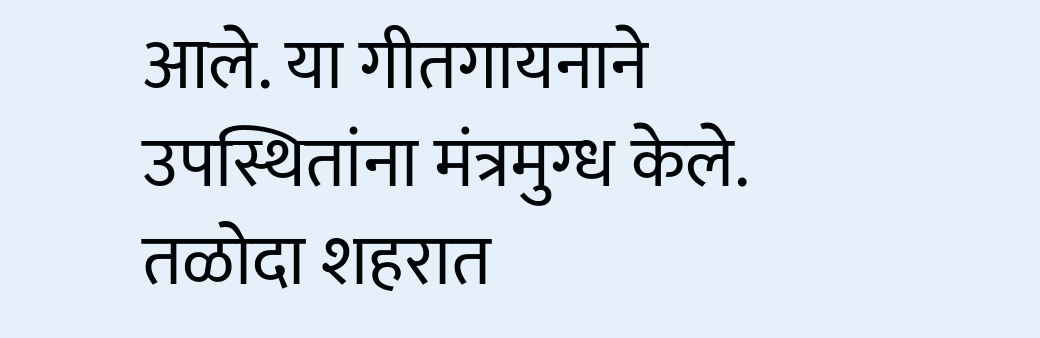आले. या गीतगायनाने उपस्थितांना मंत्रमुग्ध केले. तळोदा शहरात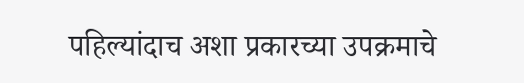पहिल्यांदाच अशा प्रकारच्या उपक्रमाचे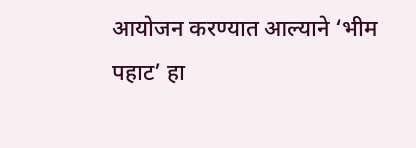आयोजन करण्यात आल्याने ‘भीम पहाट’ हा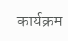कार्यक्रम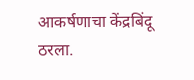आकर्षणाचा केंद्रबिंदू ठरला.